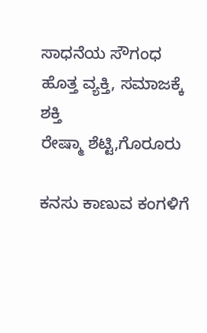ಸಾಧನೆಯ ಸೌಗಂಧ ಹೊತ್ತ ವ್ಯಕ್ತಿ, ಸಮಾಜಕ್ಕೆ ಶಕ್ತಿ
ರೇಷ್ಮಾ ಶೆಟ್ಟಿ,ಗೊರೂರು

ಕನಸು ಕಾಣುವ ಕಂಗಳಿಗೆ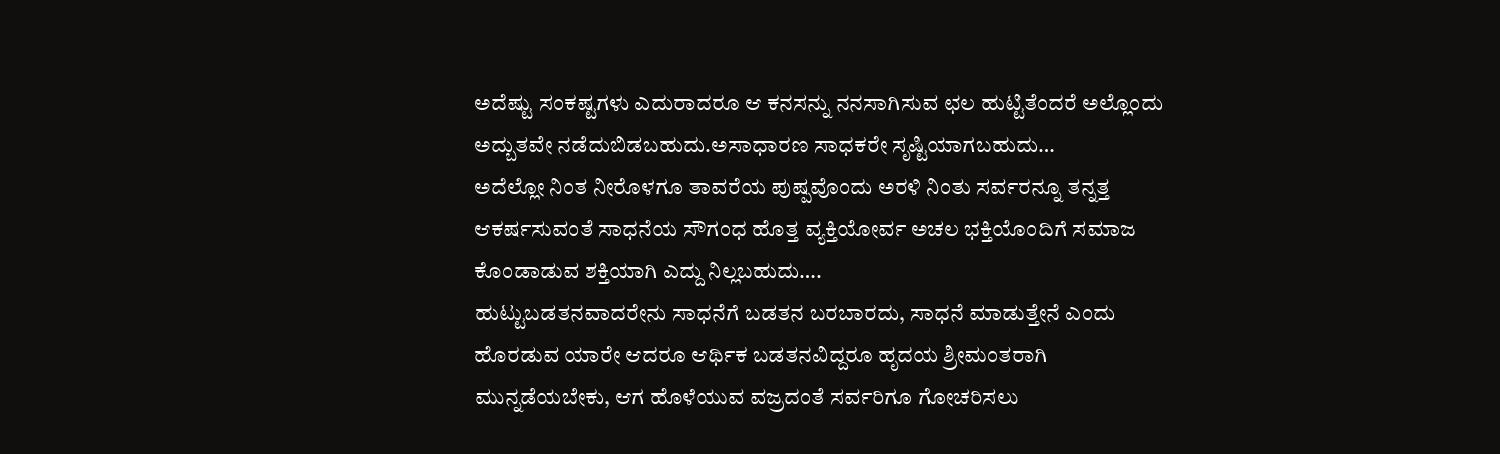ಅದೆಷ್ಟು ಸಂಕಷ್ಟಗಳು ಎದುರಾದರೂ ಆ ಕನಸನ್ನು ನನಸಾಗಿಸುವ ಛಲ ಹುಟ್ಟಿತೆಂದರೆ ಅಲ್ಲೊಂದು ಅದ್ಬುತವೇ ನಡೆದುಬಿಡಬಹುದು.ಅಸಾಧಾರಣ ಸಾಧಕರೇ ಸೃಷ್ಟಿಯಾಗಬಹುದು…
ಅದೆಲ್ಲೋ ನಿಂತ ನೀರೊಳಗೂ ತಾವರೆಯ ಪುಷ್ಪವೊಂದು ಅರಳಿ ನಿಂತು ಸರ್ವರನ್ನೂ ತನ್ನತ್ತ ಆಕರ್ಷಸುವಂತೆ ಸಾಧನೆಯ ಸೌಗಂಧ ಹೊತ್ತ ವ್ಯಕ್ತಿಯೋರ್ವ ಅಚಲ ಭಕ್ತಿಯೊಂದಿಗೆ ಸಮಾಜ ಕೊಂಡಾಡುವ ಶಕ್ತಿಯಾಗಿ ಎದ್ದು ನಿಲ್ಲಬಹುದು….
ಹುಟ್ಟುಬಡತನವಾದರೇನು ಸಾಧನೆಗೆ ಬಡತನ ಬರಬಾರದು, ಸಾಧನೆ ಮಾಡುತ್ತೇನೆ ಎಂದು ಹೊರಡುವ ಯಾರೇ ಆದರೂ ಆರ್ಥಿಕ ಬಡತನವಿದ್ದರೂ ಹೃದಯ ಶ್ರೀಮಂತರಾಗಿ ಮುನ್ನಡೆಯಬೇಕು, ಆಗ ಹೊಳೆಯುವ ವಜ್ರದಂತೆ ಸರ್ವರಿಗೂ ಗೋಚರಿಸಲು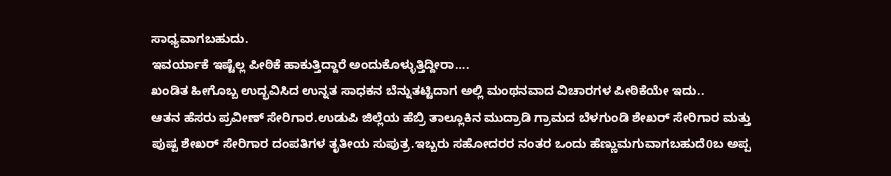ಸಾಧ್ಯವಾಗಬಹುದು.
ಇವರ್ಯಾಕೆ ಇಷ್ಟೆಲ್ಲ ಪೀಠಿಕೆ ಹಾಕುತ್ತಿದ್ದಾರೆ ಅಂದುಕೊಳ್ಳುತ್ತಿದ್ದೀರಾ….
ಖಂಡಿತ ಹೀಗೊಬ್ಬ ಉದ್ಭವಿಸಿದ ಉನ್ನತ ಸಾಧಕನ ಬೆನ್ನುತಟ್ಟಿದಾಗ ಅಲ್ಲಿ ಮಂಥನವಾದ ವಿಚಾರಗಳ ಪೀಠಿಕೆಯೇ ಇದು..
ಆತನ ಹೆಸರು ಪ್ರವೀಣ್ ಸೇರಿಗಾರ.ಉಡುಪಿ ಜಿಲ್ಲೆಯ ಹೆಬ್ರಿ ತಾಲ್ಲೂಕಿನ ಮುದ್ರಾಡಿ ಗ್ರಾಮದ ಬೆಳಗುಂಡಿ ಶೇಖರ್ ಸೇರಿಗಾರ ಮತ್ತು ಪುಷ್ಪ ಶೇಖರ್ ಸೇರಿಗಾರ ದಂಪತಿಗಳ ತೃತೀಯ ಸುಪುತ್ರ.ಇಬ್ಬರು ಸಹೋದರರ ನಂತರ ಒಂದು ಹೆಣ್ಣುಮಗುವಾಗಬಹುದೆ0ಬ ಅಪ್ಪ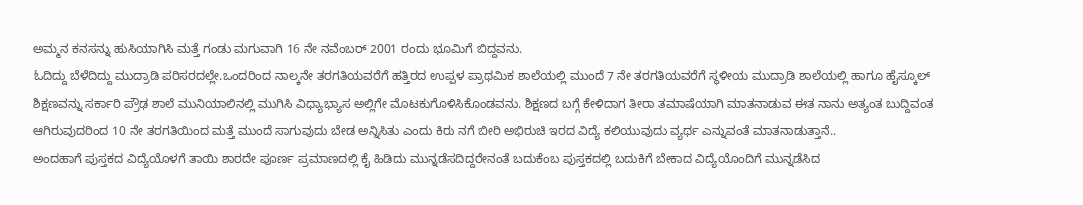ಅಮ್ಮನ ಕನಸನ್ನು ಹುಸಿಯಾಗಿಸಿ ಮತ್ತೆ ಗಂಡು ಮಗುವಾಗಿ 16 ನೇ ನವೆಂಬರ್ 2001 ರಂದು ಭೂಮಿಗೆ ಬಿದ್ದವನು.
ಓದಿದ್ದು ಬೆಳೆದಿದ್ದು ಮುದ್ರಾಡಿ ಪರಿಸರದಲ್ಲೇ.ಒಂದರಿಂದ ನಾಲ್ಕನೇ ತರಗತಿಯವರೆಗೆ ಹತ್ತಿರದ ಉಪ್ಪಳ ಪ್ರಾಥಮಿಕ ಶಾಲೆಯಲ್ಲಿ ಮುಂದೆ 7 ನೇ ತರಗತಿಯವರೆಗೆ ಸ್ಥಳೀಯ ಮುದ್ರಾಡಿ ಶಾಲೆಯಲ್ಲಿ ಹಾಗೂ ಹೈಸ್ಕೂಲ್ ಶಿಕ್ಷಣವನ್ನು ಸರ್ಕಾರಿ ಪ್ರೌಢ ಶಾಲೆ ಮುನಿಯಾಲಿನಲ್ಲಿ ಮುಗಿಸಿ ವಿಧ್ಯಾಭ್ಯಾಸ ಅಲ್ಲಿಗೇ ಮೊಟಕುಗೊಳಿಸಿಕೊಂಡವನು. ಶಿಕ್ಷಣದ ಬಗ್ಗೆ ಕೇಳಿದಾಗ ತೀರಾ ತಮಾಷೆಯಾಗಿ ಮಾತನಾಡುವ ಈತ ನಾನು ಅತ್ಯಂತ ಬುದ್ದಿವಂತ ಆಗಿರುವುದರಿಂದ 10 ನೇ ತರಗತಿಯಿಂದ ಮತ್ತೆ ಮುಂದೆ ಸಾಗುವುದು ಬೇಡ ಅನ್ನಿಸಿತು ಎಂದು ಕಿರು ನಗೆ ಬೀರಿ ಅಭಿರುಚಿ ಇರದ ವಿದ್ಯೆ ಕಲಿಯುವುದು ವ್ಯರ್ಥ ಎನ್ನುವಂತೆ ಮಾತನಾಡುತ್ತಾನೆ..
ಅಂದಹಾಗೆ ಪುಸ್ತಕದ ವಿದ್ಯೆಯೊಳಗೆ ತಾಯಿ ಶಾರದೇ ಪೂರ್ಣ ಪ್ರಮಾಣದಲ್ಲಿ ಕೈ ಹಿಡಿದು ಮುನ್ನಡೆಸದಿದ್ದರೇನಂತೆ ಬದುಕೆಂಬ ಪುಸ್ತಕದಲ್ಲಿ ಬದುಕಿಗೆ ಬೇಕಾದ ವಿದ್ಯೆಯೊಂದಿಗೆ ಮುನ್ನಡೆಸಿದ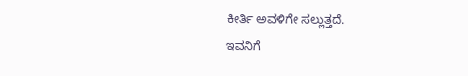ಕೀರ್ತಿ ಅವಳಿಗೇ ಸಲ್ಲುತ್ತದೆ.
ಇವನಿಗೆ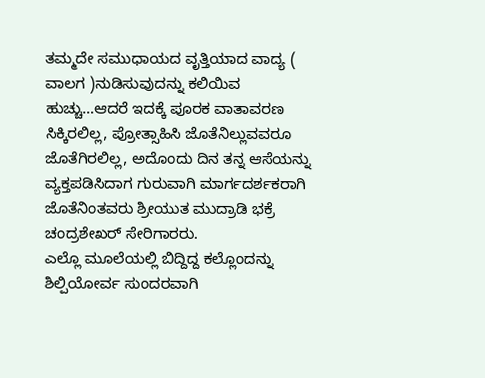ತಮ್ಮದೇ ಸಮುಧಾಯದ ವೃತ್ತಿಯಾದ ವಾದ್ಯ ( ವಾಲಗ )ನುಡಿಸುವುದನ್ನು ಕಲಿಯಿವ ಹುಚ್ಚು…ಆದರೆ ಇದಕ್ಕೆ ಪೂರಕ ವಾತಾವರಣ ಸಿಕ್ಕಿರಲಿಲ್ಲ, ಪ್ರೋತ್ಸಾಹಿಸಿ ಜೊತೆನಿಲ್ಲುವವರೂ ಜೊತೆಗಿರಲಿಲ್ಲ, ಅದೊಂದು ದಿನ ತನ್ನ ಆಸೆಯನ್ನು ವ್ಯಕ್ತಪಡಿಸಿದಾಗ ಗುರುವಾಗಿ ಮಾರ್ಗದರ್ಶಕರಾಗಿ ಜೊತೆನಿಂತವರು ಶ್ರೀಯುತ ಮುದ್ರಾಡಿ ಭಕ್ರೆ ಚಂದ್ರಶೇಖರ್ ಸೇರಿಗಾರರು.
ಎಲ್ಲೊ ಮೂಲೆಯಲ್ಲಿ ಬಿದ್ದಿದ್ದ ಕಲ್ಲೊಂದನ್ನು ಶಿಲ್ಪಿಯೋರ್ವ ಸುಂದರವಾಗಿ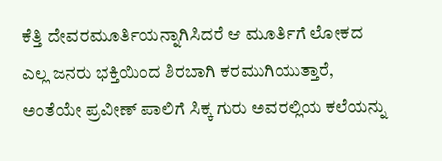ಕೆತ್ತಿ ದೇವರಮೂರ್ತಿಯನ್ನಾಗಿಸಿದರೆ ಆ ಮೂರ್ತಿಗೆ ಲೋಕದ ಎಲ್ಲ ಜನರು ಭಕ್ತಿಯಿಂದ ಶಿರಬಾಗಿ ಕರಮುಗಿಯುತ್ತಾರೆ, ಅಂತೆಯೇ ಪ್ರವೀಣ್ ಪಾಲಿಗೆ ಸಿಕ್ಕ ಗುರು ಅವರಲ್ಲಿಯ ಕಲೆಯನ್ನು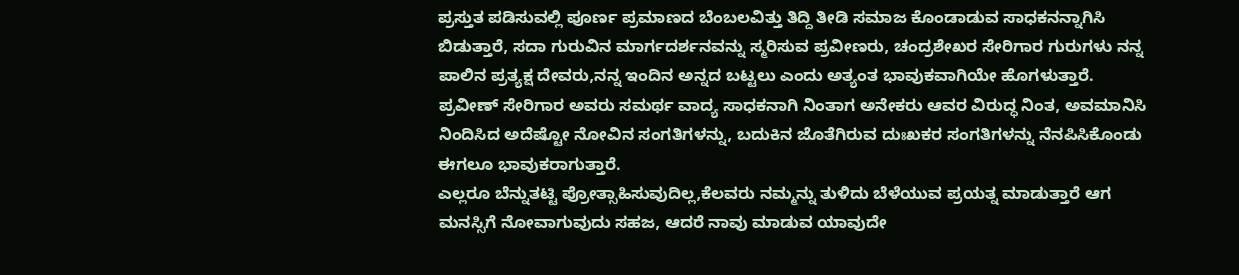ಪ್ರಸ್ತುತ ಪಡಿಸುವಲ್ಲಿ ಪೂರ್ಣ ಪ್ರಮಾಣದ ಬೆಂಬಲವಿತ್ತು ತಿದ್ದಿ ತೀಡಿ ಸಮಾಜ ಕೊಂಡಾಡುವ ಸಾಧಕನನ್ನಾಗಿಸಿ ಬಿಡುತ್ತಾರೆ, ಸದಾ ಗುರುವಿನ ಮಾರ್ಗದರ್ಶನವನ್ನು ಸ್ಮರಿಸುವ ಪ್ರವೀಣರು, ಚಂದ್ರಶೇಖರ ಸೇರಿಗಾರ ಗುರುಗಳು ನನ್ನ ಪಾಲಿನ ಪ್ರತ್ಯಕ್ಷ ದೇವರು,ನನ್ನ ಇಂದಿನ ಅನ್ನದ ಬಟ್ಟಲು ಎಂದು ಅತ್ಯಂತ ಭಾವುಕವಾಗಿಯೇ ಹೊಗಳುತ್ತಾರೆ.
ಪ್ರವೀಣ್ ಸೇರಿಗಾರ ಅವರು ಸಮರ್ಥ ವಾದ್ಯ ಸಾಧಕನಾಗಿ ನಿಂತಾಗ ಅನೇಕರು ಆವರ ವಿರುದ್ಧ ನಿಂತ, ಅವಮಾನಿಸಿ ನಿಂದಿಸಿದ ಅದೆಷ್ಟೋ ನೋವಿನ ಸಂಗತಿಗಳನ್ನು, ಬದುಕಿನ ಜೊತೆಗಿರುವ ದುಃಖಕರ ಸಂಗತಿಗಳನ್ನು ನೆನಪಿಸಿಕೊಂಡು ಈಗಲೂ ಭಾವುಕರಾಗುತ್ತಾರೆ.
ಎಲ್ಲರೂ ಬೆನ್ನುತಟ್ಟಿ ಪ್ರೋತ್ಸಾಹಿಸುವುದಿಲ್ಲ,ಕೆಲವರು ನಮ್ಮನ್ನು ತುಳಿದು ಬೆಳೆಯುವ ಪ್ರಯತ್ನ ಮಾಡುತ್ತಾರೆ ಆಗ ಮನಸ್ಸಿಗೆ ನೋವಾಗುವುದು ಸಹಜ, ಆದರೆ ನಾವು ಮಾಡುವ ಯಾವುದೇ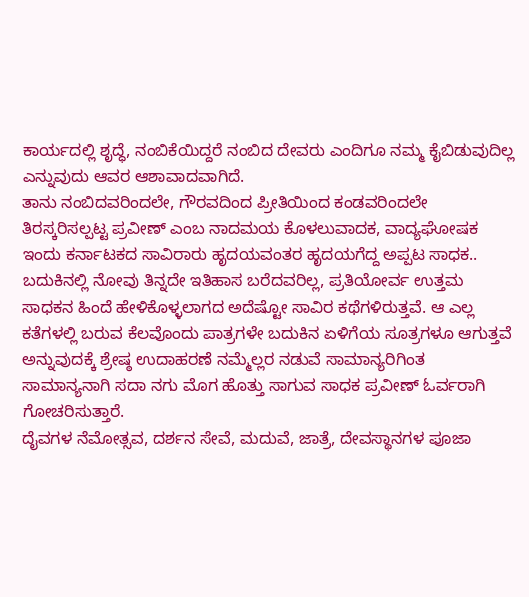ಕಾರ್ಯದಲ್ಲಿ ಶೃದ್ಧೆ, ನಂಬಿಕೆಯಿದ್ದರೆ ನಂಬಿದ ದೇವರು ಎಂದಿಗೂ ನಮ್ಮ ಕೈಬಿಡುವುದಿಲ್ಲ ಎನ್ನುವುದು ಆವರ ಆಶಾವಾದವಾಗಿದೆ.
ತಾನು ನಂಬಿದವರಿಂದಲೇ, ಗೌರವದಿಂದ ಪ್ರೀತಿಯಿಂದ ಕಂಡವರಿಂದಲೇ ತಿರಸ್ಕರಿಸಲ್ಪಟ್ಟ ಪ್ರವೀಣ್ ಎಂಬ ನಾದಮಯ ಕೊಳಲುವಾದಕ, ವಾದ್ಯಘೋಷಕ ಇಂದು ಕರ್ನಾಟಕದ ಸಾವಿರಾರು ಹೃದಯವಂತರ ಹೃದಯಗೆದ್ದ ಅಪ್ಪಟ ಸಾಧಕ..
ಬದುಕಿನಲ್ಲಿ ನೋವು ತಿನ್ನದೇ ಇತಿಹಾಸ ಬರೆದವರಿಲ್ಲ, ಪ್ರತಿಯೋರ್ವ ಉತ್ತಮ ಸಾಧಕನ ಹಿಂದೆ ಹೇಳಿಕೊಳ್ಳಲಾಗದ ಅದೆಷ್ಟೋ ಸಾವಿರ ಕಥೆಗಳಿರುತ್ತವೆ. ಆ ಎಲ್ಲ ಕತೆಗಳಲ್ಲಿ ಬರುವ ಕೆಲವೊಂದು ಪಾತ್ರಗಳೇ ಬದುಕಿನ ಏಳಿಗೆಯ ಸೂತ್ರಗಳೂ ಆಗುತ್ತವೆ ಅನ್ನುವುದಕ್ಕೆ ಶ್ರೇಷ್ಠ ಉದಾಹರಣೆ ನಮ್ಮೆಲ್ಲರ ನಡುವೆ ಸಾಮಾನ್ಯರಿಗಿಂತ ಸಾಮಾನ್ಯನಾಗಿ ಸದಾ ನಗು ಮೊಗ ಹೊತ್ತು ಸಾಗುವ ಸಾಧಕ ಪ್ರವೀಣ್ ಓರ್ವರಾಗಿ ಗೋಚರಿಸುತ್ತಾರೆ.
ದೈವಗಳ ನೆಮೋತ್ಸವ, ದರ್ಶನ ಸೇವೆ, ಮದುವೆ, ಜಾತ್ರೆ, ದೇವಸ್ಥಾನಗಳ ಪೂಜಾ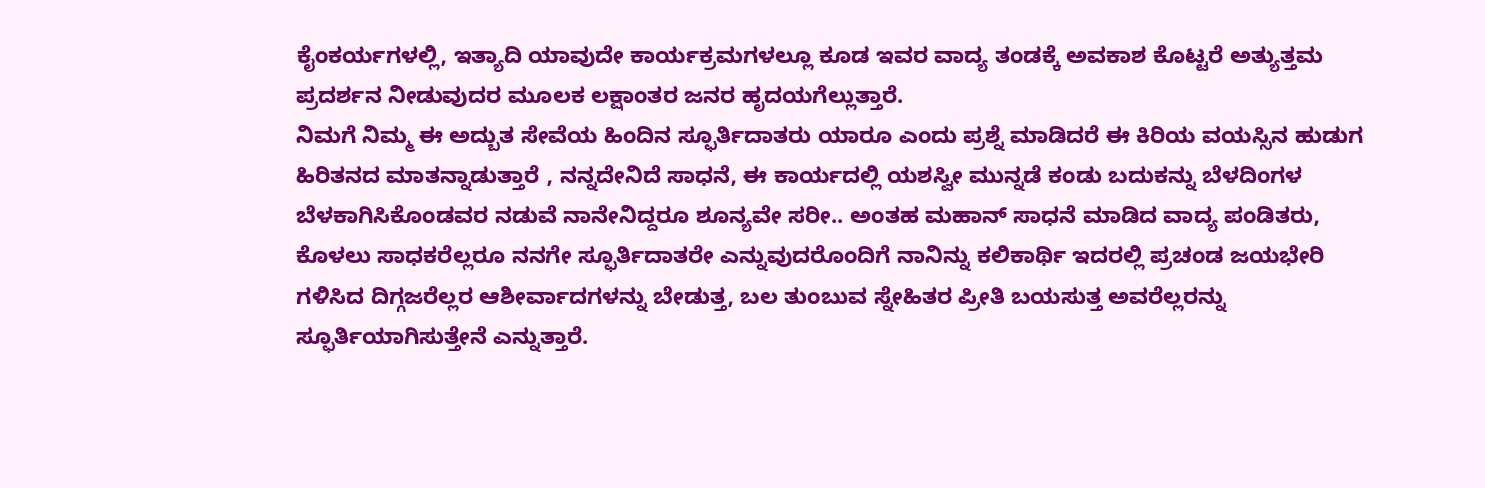ಕೈಂಕರ್ಯಗಳಲ್ಲಿ, ಇತ್ಯಾದಿ ಯಾವುದೇ ಕಾರ್ಯಕ್ರಮಗಳಲ್ಲೂ ಕೂಡ ಇವರ ವಾದ್ಯ ತಂಡಕ್ಕೆ ಅವಕಾಶ ಕೊಟ್ಟರೆ ಅತ್ಯುತ್ತಮ ಪ್ರದರ್ಶನ ನೀಡುವುದರ ಮೂಲಕ ಲಕ್ಷಾಂತರ ಜನರ ಹೃದಯಗೆಲ್ಲುತ್ತಾರೆ.
ನಿಮಗೆ ನಿಮ್ಮ ಈ ಅದ್ಬುತ ಸೇವೆಯ ಹಿಂದಿನ ಸ್ಫೂರ್ತಿದಾತರು ಯಾರೂ ಎಂದು ಪ್ರಶ್ನೆ ಮಾಡಿದರೆ ಈ ಕಿರಿಯ ವಯಸ್ಸಿನ ಹುಡುಗ ಹಿರಿತನದ ಮಾತನ್ನಾಡುತ್ತಾರೆ , ನನ್ನದೇನಿದೆ ಸಾಧನೆ, ಈ ಕಾರ್ಯದಲ್ಲಿ ಯಶಸ್ವೀ ಮುನ್ನಡೆ ಕಂಡು ಬದುಕನ್ನು ಬೆಳದಿಂಗಳ ಬೆಳಕಾಗಿಸಿಕೊಂಡವರ ನಡುವೆ ನಾನೇನಿದ್ದರೂ ಶೂನ್ಯವೇ ಸರೀ.. ಅಂತಹ ಮಹಾನ್ ಸಾಧನೆ ಮಾಡಿದ ವಾದ್ಯ ಪಂಡಿತರು, ಕೊಳಲು ಸಾಧಕರೆಲ್ಲರೂ ನನಗೇ ಸ್ಫೂರ್ತಿದಾತರೇ ಎನ್ನುವುದರೊಂದಿಗೆ ನಾನಿನ್ನು ಕಲಿಕಾರ್ಥಿ ಇದರಲ್ಲಿ ಪ್ರಚಂಡ ಜಯಭೇರಿ ಗಳಿಸಿದ ದಿಗ್ಗಜರೆಲ್ಲರ ಆಶೀರ್ವಾದಗಳನ್ನು ಬೇಡುತ್ತ, ಬಲ ತುಂಬುವ ಸ್ನೇಹಿತರ ಪ್ರೀತಿ ಬಯಸುತ್ತ ಅವರೆಲ್ಲರನ್ನು ಸ್ಫೂರ್ತಿಯಾಗಿಸುತ್ತೇನೆ ಎನ್ನುತ್ತಾರೆ.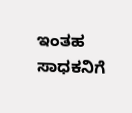ಇಂತಹ ಸಾಧಕನಿಗೆ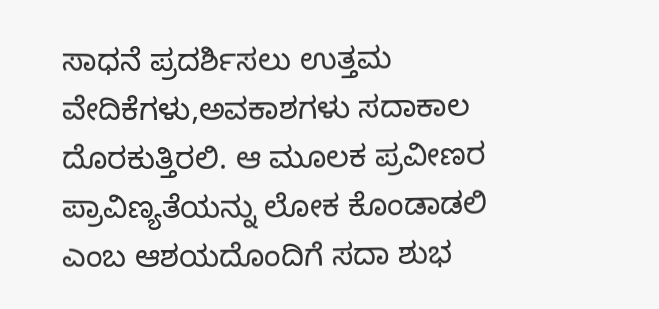ಸಾಧನೆ ಪ್ರದರ್ಶಿಸಲು ಉತ್ತಮ ವೇದಿಕೆಗಳು,ಅವಕಾಶಗಳು ಸದಾಕಾಲ ದೊರಕುತ್ತಿರಲಿ. ಆ ಮೂಲಕ ಪ್ರವೀಣರ ಪ್ರಾವಿಣ್ಯತೆಯನ್ನು ಲೋಕ ಕೊಂಡಾಡಲಿ ಎಂಬ ಆಶಯದೊಂದಿಗೆ ಸದಾ ಶುಭ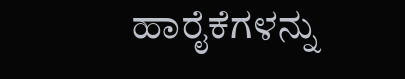ಹಾರೈಕೆಗಳನ್ನು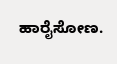ಹಾರೈಸೋಣ.